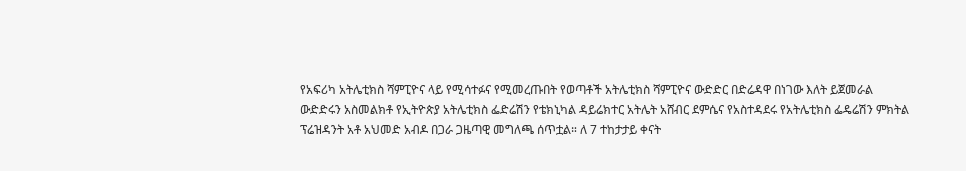የአፍሪካ አትሌቲክስ ሻምፒዮና ላይ የሚሳተፉና የሚመረጡበት የወጣቶች አትሌቲክስ ሻምፒዮና ውድድር በድሬዳዋ በነገው እለት ይጀመራል
ውድድሩን አስመልክቶ የኢትዮጵያ አትሌቲክስ ፌድሬሽን የቴክኒካል ዳይሬክተር አትሌት አሸብር ደምሴና የአስተዳደሩ የአትሌቲክስ ፌዴሬሽን ምክትል ፕሬዝዳንት አቶ አህመድ አብዶ በጋራ ጋዜጣዊ መግለጫ ሰጥቷል። ለ 7 ተከታታይ ቀናት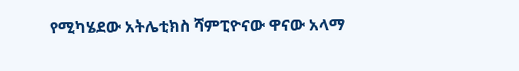የሚካሄደው አትሌቲክስ ሻምፒዮናው ዋናው አላማ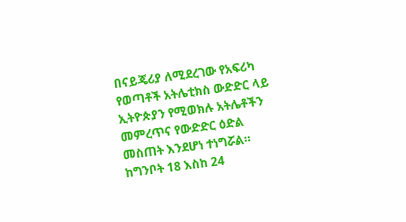በናይጄሪያ ለሚደረገው የአፍሪካ የወጣቶች አትሌቲክስ ውድድር ላይ ኢትዮጵያን የሚወክሉ አትሌቶችን መምረጥና የውድድር ዕድል መስጠት እንደሆነ ተነግሯል። ከግንቦት 18 እስከ 24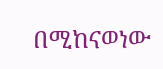በሚከናወነው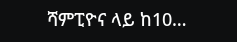ሻምፒዮና ላይ ከ10…